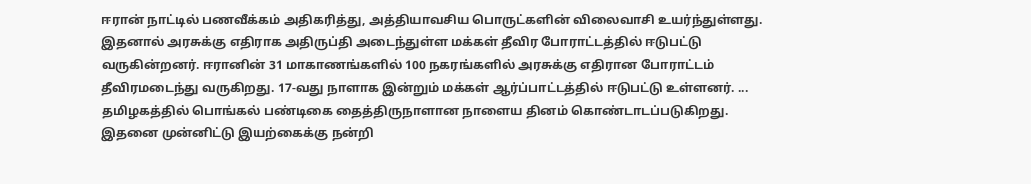ஈரான் நாட்டில் பணவீக்கம் அதிகரித்து, அத்தியாவசிய பொருட்களின் விலைவாசி உயர்ந்துள்ளது. இதனால் அரசுக்கு எதிராக அதிருப்தி அடைந்துள்ள மக்கள் தீவிர போராட்டத்தில் ஈடுபட்டு வருகின்றனர். ஈரானின் 31 மாகாணங்களில் 100 நகரங்களில் அரசுக்கு எதிரான போராட்டம் தீவிரமடைந்து வருகிறது. 17-வது நாளாக இன்றும் மக்கள் ஆர்ப்பாட்டத்தில் ஈடுபட்டு உள்ளனர். ...
தமிழகத்தில் பொங்கல் பண்டிகை தைத்திருநாளான நாளைய தினம் கொண்டாடப்படுகிறது. இதனை முன்னிட்டு இயற்கைக்கு நன்றி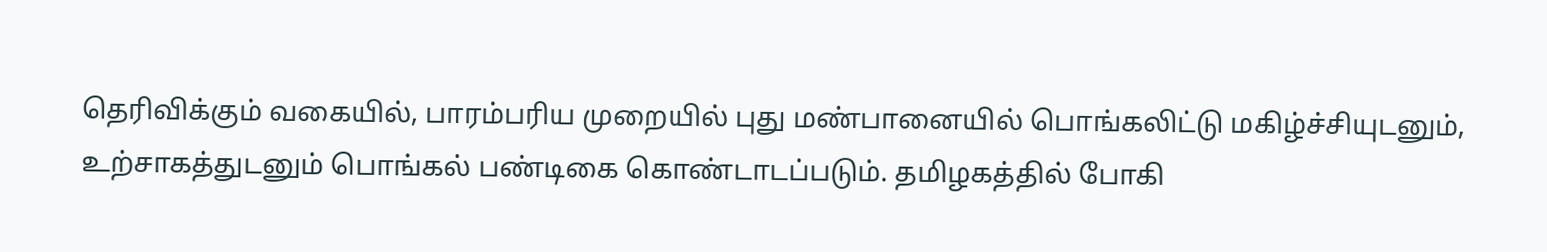தெரிவிக்கும் வகையில், பாரம்பரிய முறையில் புது மண்பானையில் பொங்கலிட்டு மகிழ்ச்சியுடனும், உற்சாகத்துடனும் பொங்கல் பண்டிகை கொண்டாடப்படும். தமிழகத்தில் போகி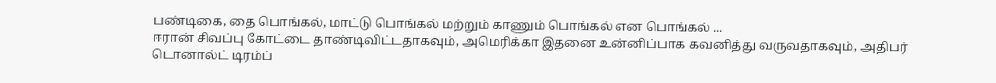பண்டிகை, தை பொங்கல், மாட்டு பொங்கல் மற்றும் காணும் பொங்கல் என பொங்கல் ...
ஈரான் சிவப்பு கோட்டை தாண்டிவிட்டதாகவும், அமெரிக்கா இதனை உன்னிப்பாக கவனித்து வருவதாகவும், அதிபர் டொனால்ட் டிரம்ப்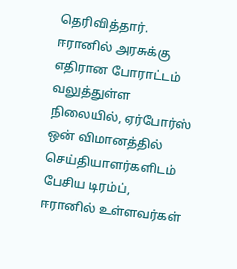தெரிவித்தார். ஈரானில் அரசுக்கு எதிரான போராட்டம் வலுத்துள்ள நிலையில், ஏர்போர்ஸ் ஒன் விமானத்தில் செய்தியாளர்களிடம் பேசிய டிரம்ப், ஈரானில் உள்ளவர்கள்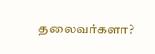தலைவர்களா?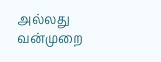அல்லது வன்முறை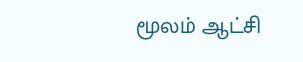மூலம் ஆட்சி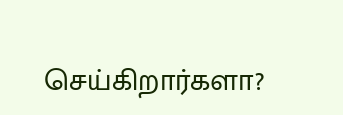செய்கிறார்களா?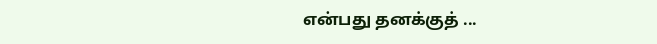என்பது தனக்குத் ...